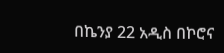በኬንያ 22 አዲስ በኮሮና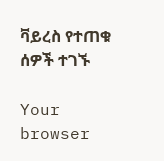ቫይረስ የተጠቁ ሰዎች ተገኙ

Your browser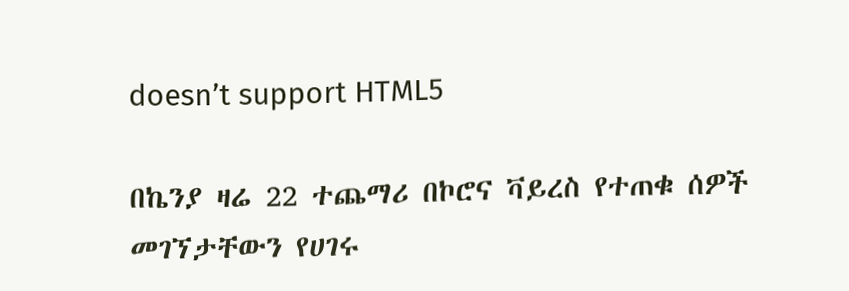doesn’t support HTML5

በኬንያ ዛሬ 22 ተጨማሪ በኮሮና ቫይረስ የተጠቁ ሰዎች መገኘታቸውን የሀገሩ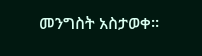መንግስት አስታወቀ።